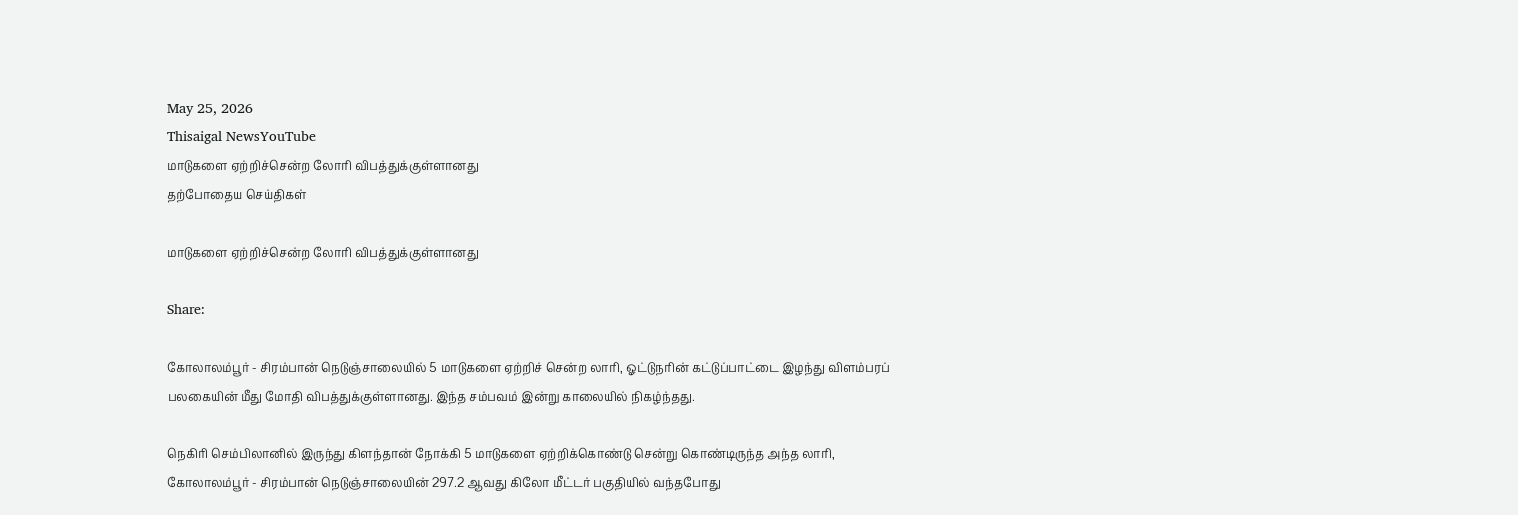May 25, 2026
Thisaigal NewsYouTube
மாடுகளை ஏற்றிச்சென்ற லோரி விபத்துக்குள்ளானது
தற்போதைய செய்திகள்

மாடுகளை ஏற்றிச்சென்ற லோரி விபத்துக்குள்ளானது

Share:

கோலாலம்பூர் - சிரம்பான் நெடுஞ்சாலையில் 5 மாடுகளை ஏற்றிச் சென்ற லாரி, ஓட்டுநரின் கட்டுப்பாட்டை இழந்து விளம்பரப் பலகையின் மீது மோதி விபத்துக்குள்ளானது. இந்த சம்பவம் இன்று காலையில் நிகழ்ந்தது.

நெகிரி செம்பிலானில் இருந்து கிளந்தான் நோக்கி 5 மாடுகளை ஏற்றிக்கொண்டு சென்று கொண்டிருந்த அந்த லாரி, கோலாலம்பூர் - சிரம்பான் நெடுஞ்சாலையின் 297.2 ஆவது கிலோ மீட்டர் பகுதியில் வந்தபோது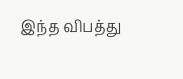இந்த விபத்து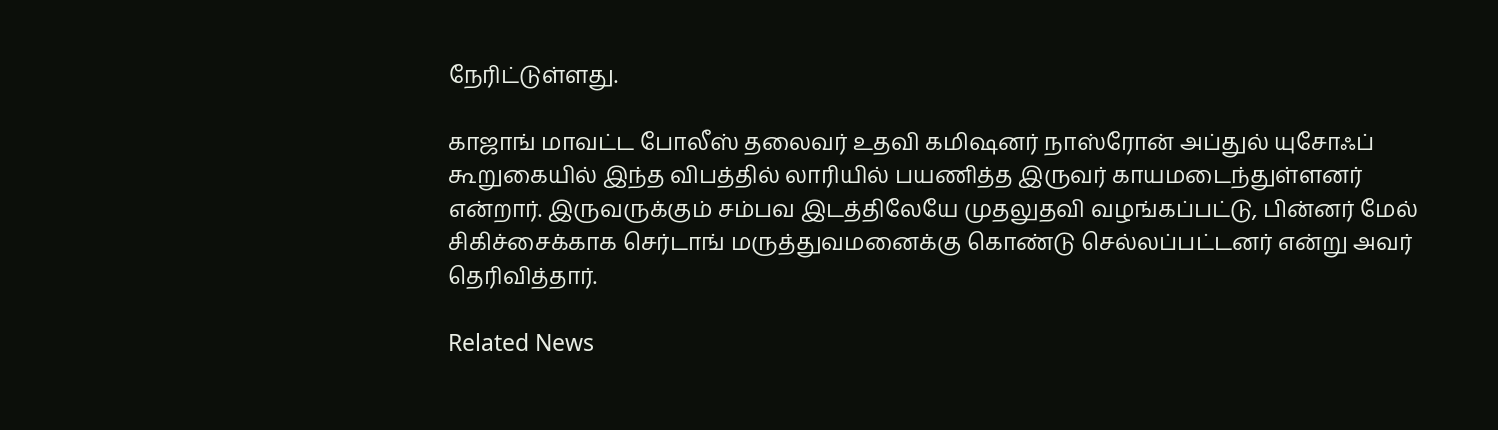நேரிட்டுள்ளது.

காஜாங் மாவட்ட போலீஸ் தலைவர் உதவி கமிஷனர் நாஸ்ரோன் அப்துல் யுசோஃப் கூறுகையில் இந்த விபத்தில் லாரியில் பயணித்த இருவர் காயமடைந்துள்ளனர் என்றார். இருவருக்கும் சம்பவ இடத்திலேயே முதலுதவி வழங்கப்பட்டு, பின்னர் மேல் சிகிச்சைக்காக செர்டாங் மருத்துவமனைக்கு கொண்டு செல்லப்பட்டனர் என்று அவர் தெரிவித்தார்.

Related News